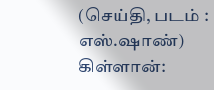(செய்தி, படம் : எஸ்.ஷாண்)
கிள்ளான்: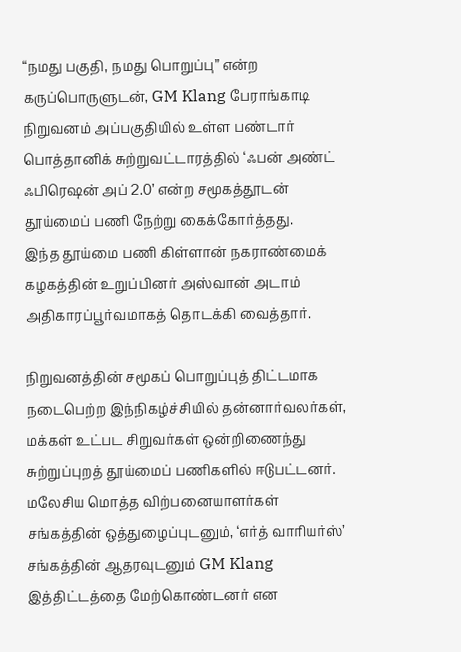“நமது பகுதி, நமது பொறுப்பு” என்ற கருப்பொருளுடன், GM Klang பேராங்காடி நிறுவனம் அப்பகுதியில் உள்ள பண்டார் பொத்தானிக் சுற்றுவட்டாரத்தில் ‘ஃபன் அண்ட் ஃபிரெஷன் அப் 2.0’ என்ற சமூகத்தூடன் தூய்மைப் பணி நேற்று கைக்கோர்த்தது.
இந்த தூய்மை பணி கிள்ளான் நகராண்மைக் கழகத்தின் உறுப்பினர் அஸ்வான் அடாம் அதிகாரப்பூர்வமாகத் தொடக்கி வைத்தார்.

நிறுவனத்தின் சமூகப் பொறுப்புத் திட்டமாக நடைபெற்ற இந்நிகழ்ச்சியில் தன்னார்வலர்கள், மக்கள் உட்பட சிறுவர்கள் ஒன்றிணைந்து சுற்றுப்புறத் தூய்மைப் பணிகளில் ஈடுபட்டனர். மலேசிய மொத்த விற்பனையாளர்கள் சங்கத்தின் ஒத்துழைப்புடனும், ‘எர்த் வாரியர்ஸ்’ சங்கத்தின் ஆதரவுடனும் GM Klang இத்திட்டத்தை மேற்கொண்டனர் என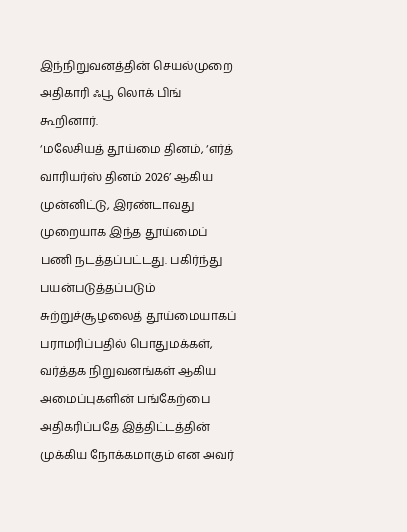இந்நிறுவனத்தின் செயல்முறை அதிகாரி ஃபூ லொக் பிங் கூறினார்.
‘மலேசியத் தூய்மை தினம், ‘எர்த் வாரியர்ஸ் தினம் 2026’ ஆகிய முன்னிட்டு, இரண்டாவது முறையாக இந்த தூய்மைப் பணி நடத்தப்பட்டது. பகிர்ந்து பயன்படுத்தப்படும் சுற்றுச்சூழலைத் தூய்மையாகப் பராமரிப்பதில் பொதுமக்கள், வர்த்தக நிறுவனங்கள் ஆகிய அமைப்புகளின் பங்கேற்பை அதிகரிப்பதே இத்திட்டத்தின் முக்கிய நோக்கமாகும் என அவர்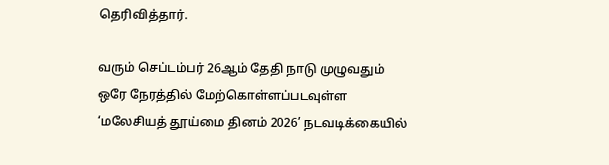தெரிவித்தார்.

வரும் செப்டம்பர் 26ஆம் தேதி நாடு முழுவதும் ஒரே நேரத்தில் மேற்கொள்ளப்படவுள்ள ‘மலேசியத் தூய்மை தினம் 2026’ நடவடிக்கையில்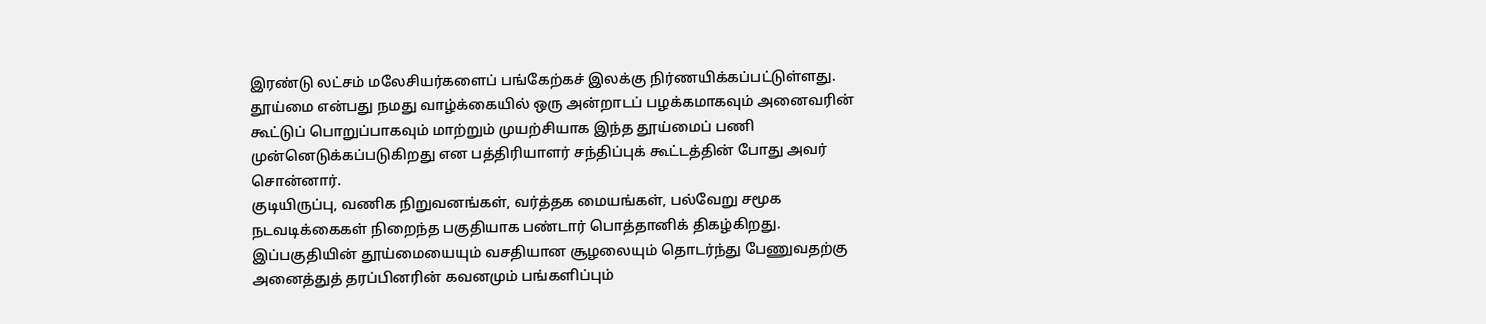இரண்டு லட்சம் மலேசியர்களைப் பங்கேற்கச் இலக்கு நிர்ணயிக்கப்பட்டுள்ளது. தூய்மை என்பது நமது வாழ்க்கையில் ஒரு அன்றாடப் பழக்கமாகவும் அனைவரின் கூட்டுப் பொறுப்பாகவும் மாற்றும் முயற்சியாக இந்த தூய்மைப் பணி முன்னெடுக்கப்படுகிறது என பத்திரியாளர் சந்திப்புக் கூட்டத்தின் போது அவர் சொன்னார்.
குடியிருப்பு, வணிக நிறுவனங்கள், வர்த்தக மையங்கள், பல்வேறு சமூக நடவடிக்கைகள் நிறைந்த பகுதியாக பண்டார் பொத்தானிக் திகழ்கிறது. இப்பகுதியின் தூய்மையையும் வசதியான சூழலையும் தொடர்ந்து பேணுவதற்கு அனைத்துத் தரப்பினரின் கவனமும் பங்களிப்பும்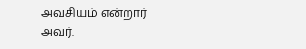அவசியம் என்றார் அவர்.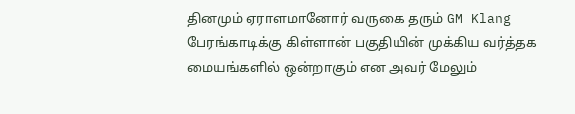தினமும் ஏராளமானோர் வருகை தரும் GM Klang பேரங்காடிக்கு கிள்ளான் பகுதியின் முக்கிய வர்த்தக மையங்களில் ஒன்றாகும் என அவர் மேலும்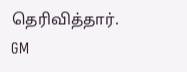தெரிவித்தார்.
GM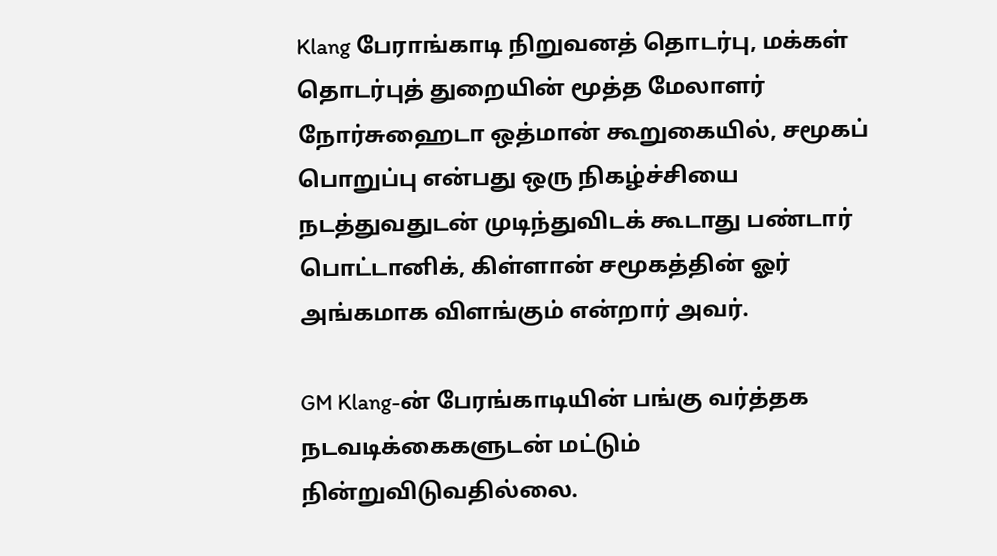Klang பேராங்காடி நிறுவனத் தொடர்பு, மக்கள் தொடர்புத் துறையின் மூத்த மேலாளர் நோர்சுஹைடா ஒத்மான் கூறுகையில், சமூகப் பொறுப்பு என்பது ஒரு நிகழ்ச்சியை நடத்துவதுடன் முடிந்துவிடக் கூடாது பண்டார் பொட்டானிக், கிள்ளான் சமூகத்தின் ஓர் அங்கமாக விளங்கும் என்றார் அவர்.

GM Klang-ன் பேரங்காடியின் பங்கு வர்த்தக நடவடிக்கைகளுடன் மட்டும் நின்றுவிடுவதில்லை.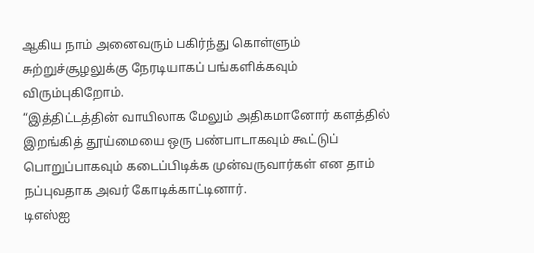ஆகிய நாம் அனைவரும் பகிர்ந்து கொள்ளும் சுற்றுச்சூழலுக்கு நேரடியாகப் பங்களிக்கவும் விரும்புகிறோம்.
“இத்திட்டத்தின் வாயிலாக மேலும் அதிகமானோர் களத்தில் இறங்கித் தூய்மையை ஒரு பண்பாடாகவும் கூட்டுப் பொறுப்பாகவும் கடைப்பிடிக்க முன்வருவார்கள் என தாம் நப்புவதாக அவர் கோடிக்காட்டினார்.
டிஎஸ்ஐ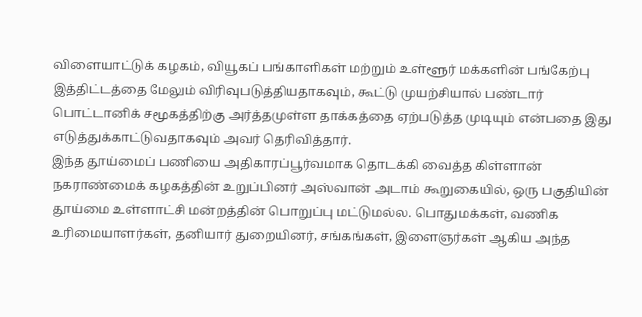விளையாட்டுக் கழகம், வியூகப் பங்காளிகள் மற்றும் உள்ளூர் மக்களின் பங்கேற்பு இத்திட்டத்தை மேலும் விரிவுபடுத்தியதாகவும், கூட்டு முயற்சியால் பண்டார் பொட்டானிக் சமூகத்திற்கு அர்த்தமுள்ள தாக்கத்தை ஏற்படுத்த முடியும் என்பதை இது எடுத்துக்காட்டுவதாகவும் அவர் தெரிவித்தார்.
இந்த தூய்மைப் பணியை அதிகாரப்பூர்வமாக தொடக்கி வைத்த கிள்ளான் நகராண்மைக் கழகத்தின் உறுப்பினர் அஸ்வான் அடாம் கூறுகையில், ஒரு பகுதியின் தூய்மை உள்ளாட்சி மன்றத்தின் பொறுப்பு மட்டுமல்ல. பொதுமக்கள், வணிக உரிமையாளர்கள், தனியார் துறையினர், சங்கங்கள், இளைஞர்கள் ஆகிய அந்த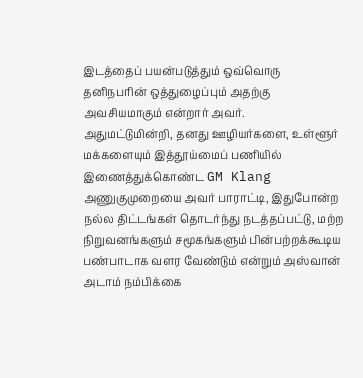இடத்தைப் பயன்படுத்தும் ஒவ்வொரு தனிநபரின் ஒத்துழைப்பும் அதற்கு அவசியமாகும் என்றார் அவர்.
அதுமட்டுமின்றி, தனது ஊழியர்களை, உள்ளூர் மக்களையும் இத்தூய்மைப் பணியில் இணைத்துக்கொண்ட GM Klang அணுகுமுறையை அவர் பாராட்டி, இதுபோன்ற நல்ல திட்டங்கள் தொடர்ந்து நடத்தப்பட்டு, மற்ற நிறுவனங்களும் சமூகங்களும் பின்பற்றக்கூடிய பண்பாடாக வளர வேண்டும் என்றும் அஸ்வான் அடாம் நம்பிக்கை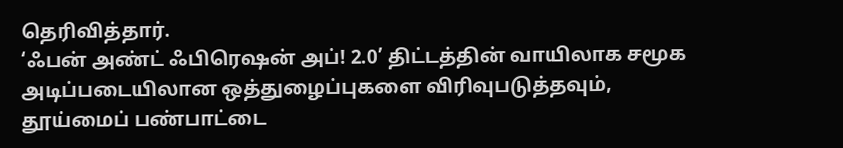தெரிவித்தார்.
‘ஃபன் அண்ட் ஃபிரெஷன் அப்! 2.0’ திட்டத்தின் வாயிலாக சமூக அடிப்படையிலான ஒத்துழைப்புகளை விரிவுபடுத்தவும், தூய்மைப் பண்பாட்டை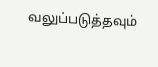வலுப்படுத்தவும்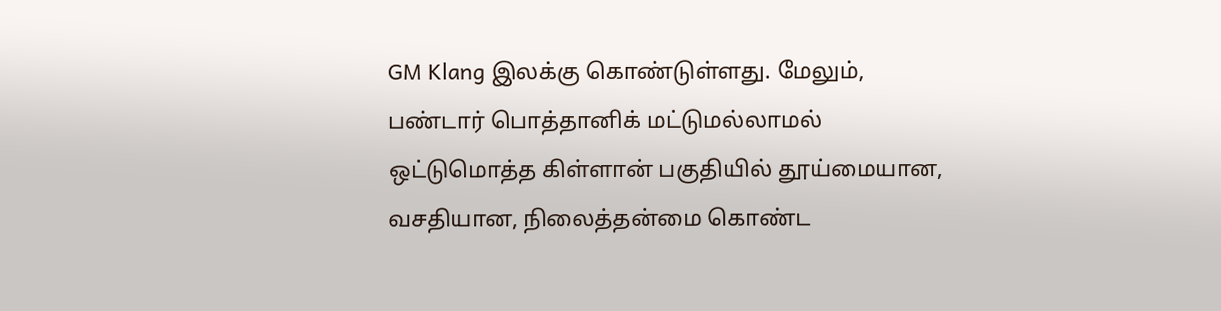GM Klang இலக்கு கொண்டுள்ளது. மேலும், பண்டார் பொத்தானிக் மட்டுமல்லாமல் ஒட்டுமொத்த கிள்ளான் பகுதியில் தூய்மையான, வசதியான, நிலைத்தன்மை கொண்ட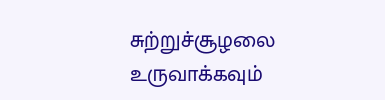சுற்றுச்சூழலை உருவாக்கவும்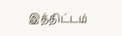இத்திட்டம்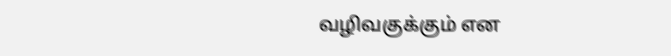வழிவகுக்கும் என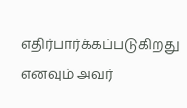எதிர்பார்க்கப்படுகிறது எனவும் அவர்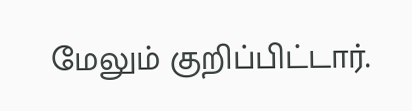மேலும் குறிப்பிட்டார்.